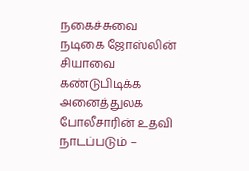நகைச்சுவை நடிகை ஜோஸ்லின் சியாவை கண்டுபிடிக்க அனைத்துலக போலீசாரின் உதவி நாடப்படும் –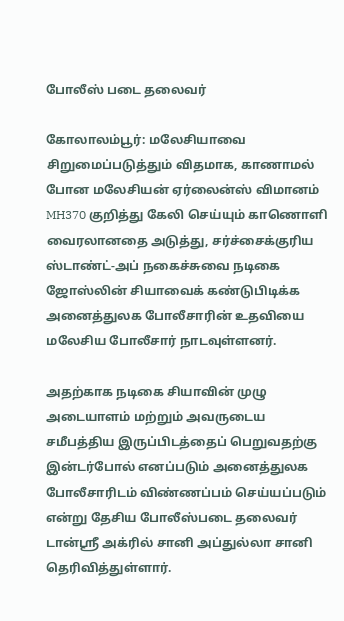போலீஸ் படை தலைவர்

கோலாலம்பூர்: மலேசியாவை சிறுமைப்படுத்தும் விதமாக, காணாமல் போன மலேசியன் ஏர்லைன்ஸ் விமானம் MH370 குறித்து கேலி செய்யும் காணொளி வைரலானதை அடுத்து, சர்ச்சைக்குரிய ஸ்டாண்ட்-அப் நகைச்சுவை நடிகை ஜோஸ்லின் சியாவைக் கண்டுபிடிக்க அனைத்துலக போலீசாரின் உதவியை மலேசிய போலீசார் நாடவுள்ளனர்.

அதற்காக நடிகை சியாவின் முழு அடையாளம் மற்றும் அவருடைய சமீபத்திய இருப்பிடத்தைப் பெறுவதற்கு இன்டர்போல் எனப்படும் அனைத்துலக போலீசாரிடம் விண்ணப்பம் செய்யப்படும் என்று தேசிய போலீஸ்படை தலைவர் டான்ஸ்ரீ அக்ரில் சானி அப்துல்லா சானி தெரிவித்துள்ளார்.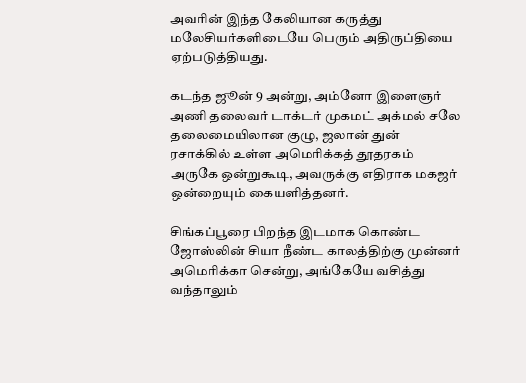அவரின் இந்த கேலியான கருத்து மலேசியர்களிடையே பெரும் அதிருப்தியை ஏற்படுத்தியது.

கடந்த ஜூன் 9 அன்று, அம்னோ இளைஞர் அணி தலைவர் டாக்டர் முகமட் அக்மல் சலே தலைமையிலான குழு, ஜலான் துன் ரசாக்கில் உள்ள அமெரிக்கத் தூதரகம் அருகே ஒன்றுகூடி, அவருக்கு எதிராக மகஜர் ஒன்றையும் கையளித்தனர்.

சிங்கப்பூரை பிறந்த இடமாக கொண்ட ஜோஸ்லின் சியா நீண்ட காலத்திற்கு முன்னர் அமெரிக்கா சென்று, அங்கேயே வசித்து வந்தாலும்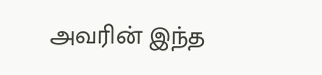அவரின் இந்த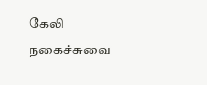கேலி நகைச்சுவை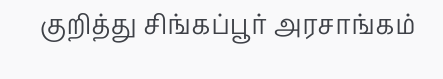குறித்து சிங்கப்பூர் அரசாங்கம்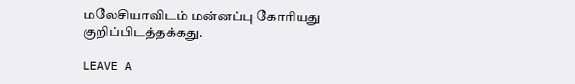மலேசியாவிடம் மன்னப்பு கோரியது குறிப்பிடத்தக்கது.

LEAVE A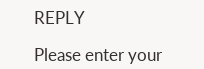REPLY

Please enter your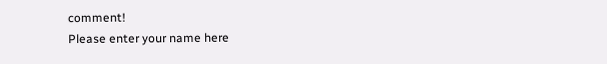comment!
Please enter your name here